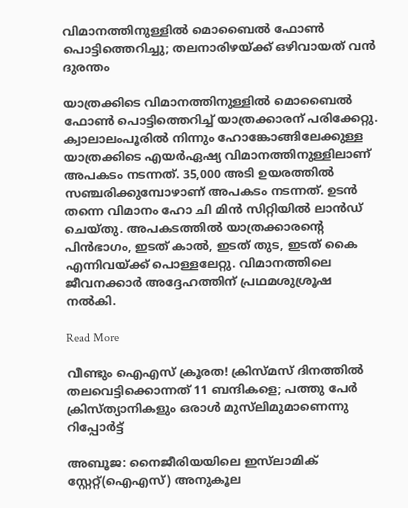വിമാനത്തിനുള്ളിൽ മൊബൈൽ ഫോണ്‍ പൊട്ടിത്തെറിച്ചു; തലനാരിഴയ്ക്ക് ഒഴിവായത് വൻ ദുരന്തം

യാത്രക്കിടെ വിമാനത്തിനുള്ളിൽ മൊബൈൽ ഫോണ്‍ പൊട്ടിത്തെറിച്ച് യാത്രക്കാരന് പരിക്കേറ്റു. ക്വാലാലംപൂരിൽ നിന്നും ഹോങ്കോങ്ങിലേക്കുള്ള യാത്രക്കിടെ എയർഏഷ്യ വിമാനത്തിനുള്ളിലാണ് അപകടം നടന്നത്. 35,000 അടി ഉയരത്തിൽ സഞ്ചരിക്കുമ്പോഴാണ് അപകടം നടന്നത്. ഉടൻ തന്നെ വിമാനം ഹോ ചി മിൻ സിറ്റിയിൽ ലാൻഡ് ചെയ്തു. അപകടത്തിൽ യാത്രക്കാരന്‍റെ പിൻഭാഗം, ഇടത് കാൽ, ഇടത് തുട, ഇടത് കൈ എന്നിവയ്ക്ക് പൊള്ളലേറ്റു. വിമാനത്തിലെ ജീവനക്കാർ അദ്ദേഹത്തിന് പ്രഥമശുശ്രൂഷ നൽകി.

Read More

വീണ്ടും ഐഎസ് ക്രൂരത! ക്രിസ്മസ് ദിനത്തില്‍ തലവെട്ടിക്കൊന്നത് 11 ബന്ദികളെ; പത്തു പേര്‍ ക്രിസ്ത്യാനികളും ഒരാള്‍ മുസ്‌ലിമുമാണെന്നു റിപ്പോര്‍ട്ട്

അബൂജ: നൈജീരിയയിലെ ഇസ്‌ലാമിക് സ്റ്റേറ്റ്(ഐഎസ്) അനുകൂല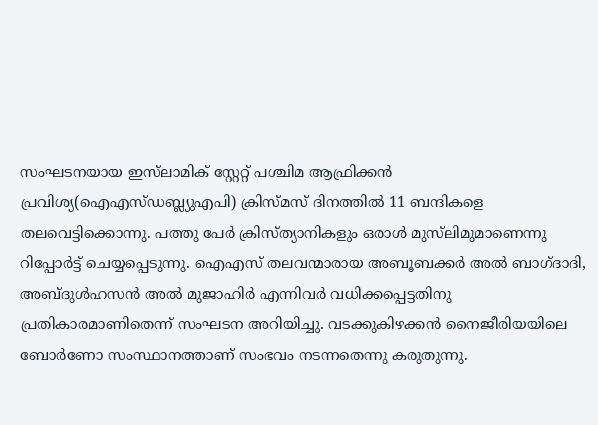സംഘടനയായ ഇസ്‌ലാമിക് സ്റ്റേറ്റ് പശ്ചിമ ആഫ്രിക്കൻ പ്രവിശ്യ(ഐഎസ്ഡബ്ല്യുഎപി) ക്രിസ്മസ് ദിനത്തിൽ 11 ബന്ദികളെ തലവെട്ടിക്കൊന്നു. പത്തു പേർ ക്രിസ്ത്യാനികളും ഒരാൾ മു‌സ്‌ലിമുമാണെന്നു റിപ്പോർട്ട് ചെയ്യപ്പെടുന്നു. ഐഎസ് തലവന്മാരായ അബൂബക്കർ അൽ ബാഗ്ദാദി, അബ്ദുൾഹസൻ അൽ മുജാഹിർ എന്നിവർ വധിക്കപ്പെട്ടതിനു പ്രതികാരമാണിതെന്ന് സംഘടന അറിയിച്ചു. വടക്കുകിഴക്കൻ നൈജീരിയയിലെ ബോർണോ സംസ്ഥാനത്താണ് സംഭവം നടന്നതെന്നു കരുതുന്നു.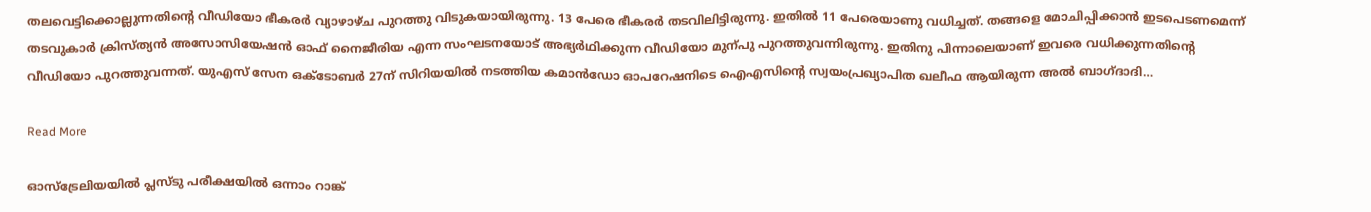തലവെട്ടിക്കൊല്ലുന്നതിന്‍റെ വീഡിയോ ഭീകരർ വ്യാഴാഴ്ച പുറത്തു വിടുകയായിരുന്നു. 13 പേരെ ഭീകരർ തടവിലിട്ടിരുന്നു. ഇതിൽ 11 പേരെയാണു വധിച്ചത്. തങ്ങളെ മോചിപ്പിക്കാൻ ഇടപെടണമെന്ന് തടവുകാർ ക്രിസ്ത്യൻ അസോസിയേഷൻ ഓഫ് നൈജീരിയ എന്ന സംഘടനയോട് അഭ്യർഥിക്കുന്ന വീഡിയോ മുന്പു പുറത്തുവന്നിരുന്നു. ഇതിനു പിന്നാലെയാണ് ഇവരെ വധിക്കുന്നതിന്‍റെ വീഡിയോ പുറത്തുവന്നത്. യുഎസ് സേന ഒക്‌ടോബർ 27ന് സിറിയയിൽ നടത്തിയ കമാൻഡോ ഓപറേഷനിടെ ഐഎസിന്‍റെ സ്വയംപ്രഖ്യാപിത ഖലീഫ ആയിരുന്ന അൽ ബാഗ്ദാദി…

Read More

ഓസ്ട്രേലിയയിൽ പ്ലസ്ടു പരീക്ഷയിൽ ഒന്നാം റാങ്ക്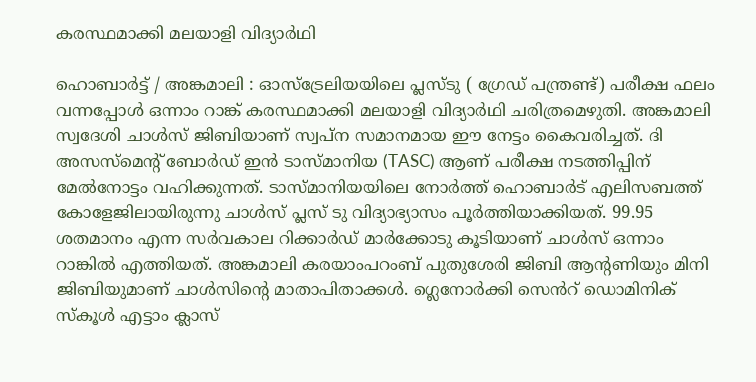കരസ്ഥമാക്കി മലയാളി വിദ്യാർഥി

ഹൊബാർട്ട് / അങ്കമാലി : ഓസ്ട്രേലിയയിലെ പ്ലസ്ടു ( ഗ്രേഡ് പന്ത്രണ്ട്) പരീക്ഷ ഫലം വന്നപ്പോൾ ഒന്നാം റാങ്ക് കരസ്ഥമാക്കി മലയാളി വിദ്യാർഥി ചരിത്രമെഴുതി. അങ്കമാലി സ്വദേശി ചാൾസ് ജിബിയാണ് സ്വപ്ന സമാനമായ ഈ നേട്ടം കൈവരിച്ചത്. ദി അസസ്മെന്‍റ് ബോർഡ് ഇൻ ടാസ്മാനിയ (TASC) ആണ് പരീക്ഷ നടത്തിപ്പിന് മേൽനോട്ടം വഹിക്കുന്നത്. ടാസ്മാനിയയിലെ നോർത്ത് ഹൊബാർട് എലിസബത്ത് കോളേജിലായിരുന്നു ചാൾസ് പ്ലസ് ടു വിദ്യാഭ്യാസം പൂർത്തിയാക്കിയത്. 99.95 ശതമാനം എന്ന സർവകാല റിക്കാർഡ് മാർക്കോടു കൂടിയാണ് ചാൾസ് ഒന്നാം റാങ്കിൽ എത്തിയത്. അങ്കമാലി കരയാംപറംബ് പുതുശേരി ജിബി ആന്‍റണിയും മിനി ജിബിയുമാണ് ചാൾസിന്‍റെ മാതാപിതാക്കൾ. ഗ്ലെനോർക്കി സെൻറ് ഡൊമിനിക് സ്കൂൾ എട്ടാം ക്ലാസ്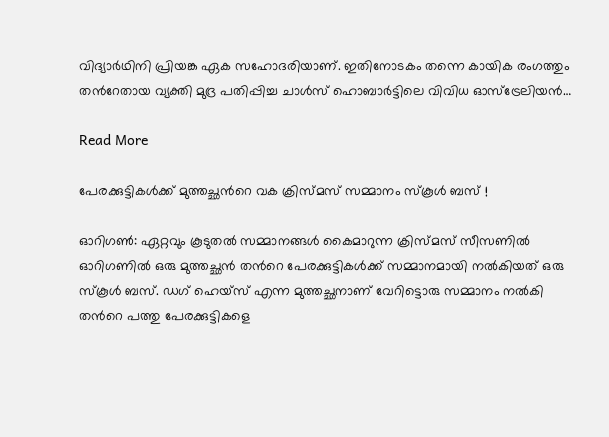വിദ്യാർഥിനി പ്രിയങ്ക ഏക സഹോദരിയാണ്. ഇതിനോടകം തന്നെ കായിക രംഗത്തും തന്‍റേതായ വ്യക്തി മുദ്ര പതിപ്പിച്ച ചാൾസ് ഹൊബാർട്ടിലെ വിവിധ ഓസ്ട്രേലിയൻ…

Read More

പേരക്കുട്ടികൾക്ക് മുത്തച്ഛന്‍റെ വക ക്രിസ്മസ് സമ്മാനം സ്കൂൾ ബസ് !

ഓറിഗണ്‍: ഏറ്റവും കൂടുതൽ സമ്മാനങ്ങൾ കൈമാറുന്ന ക്രിസ്മസ് സീസണിൽ ഓറിഗണിൽ ഒരു മുത്തച്ഛൻ തന്‍റെ പേരക്കുട്ടികൾക്ക് സമ്മാനമായി നൽകിയത് ഒരു സ്കൂൾ ബസ്. ഡഗ് ഹെയ്സ് എന്ന മുത്തച്ഛനാണ് വേറിട്ടൊരു സമ്മാനം നൽകി തന്‍റെ പത്തു പേരക്കുട്ടികളെ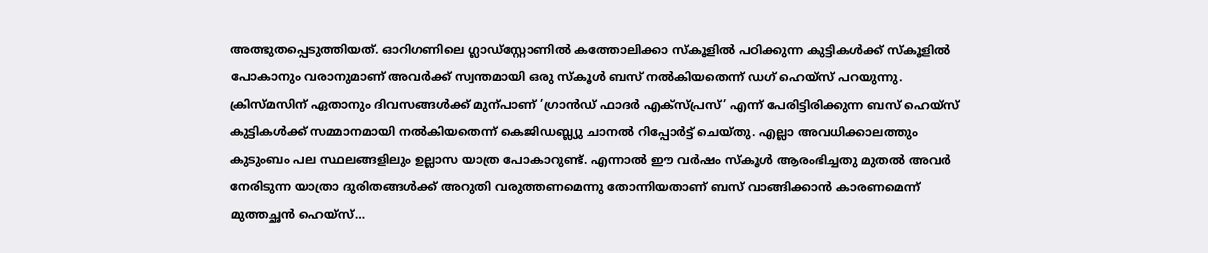അത്ഭുതപ്പെടുത്തിയത്. ഓറിഗണിലെ ഗ്ലാഡ്സ്റ്റോണിൽ കത്തോലിക്കാ സ്കൂളിൽ പഠിക്കുന്ന കുട്ടികൾക്ക് സ്കൂളിൽ പോകാനും വരാനുമാണ് അവർക്ക് സ്വന്തമായി ഒരു സ്കൂൾ ബസ് നൽകിയതെന്ന് ഡഗ് ഹെയ്സ് പറയുന്നു. ക്രിസ്മസിന് ഏതാനും ദിവസങ്ങൾക്ക് മുന്പാണ് ’ഗ്രാൻഡ് ഫാദർ എക്സ്പ്രസ്’ എന്ന് പേരിട്ടിരിക്കുന്ന ബസ് ഹെയ്സ് കുട്ടികൾക്ക് സമ്മാനമായി നൽകിയതെന്ന് കെജിഡബ്ല്യു ചാനൽ റിപ്പോർട്ട് ചെയ്തു. എല്ലാ അവധിക്കാലത്തും കുടുംബം പല സ്ഥലങ്ങളിലും ഉല്ലാസ യാത്ര പോകാറുണ്ട്. എന്നാൽ ഈ വർഷം സ്കൂൾ ആരംഭിച്ചതു മുതൽ അവർ നേരിടുന്ന യാത്രാ ദുരിതങ്ങൾക്ക് അറുതി വരുത്തണമെന്നു തോന്നിയതാണ് ബസ് വാങ്ങിക്കാൻ കാരണമെന്ന് മുത്തച്ഛൻ ഹെയ്സ്…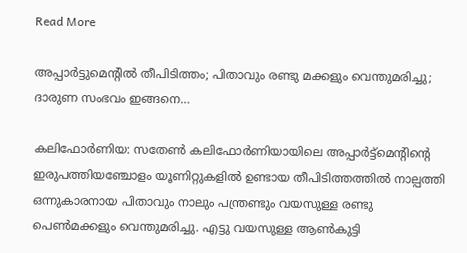Read More

അപ്പാർട്ടുമെന്‍റിൽ തീപിടിത്തം; പിതാവും രണ്ടു മക്കളും വെന്തുമരിച്ചു; ദാരുണ സംഭവം ഇങ്ങനെ…

കലിഫോർണിയ: സതേൺ കലിഫോർണിയായിലെ അപ്പാർട്ട്മെന്‍റിന്‍റെ ഇരുപത്തിയഞ്ചോളം യൂണിറ്റുകളിൽ ഉണ്ടായ തീപിടിത്തത്തിൽ നാല്പത്തി ഒന്നുകാരനായ പിതാവും നാലും പന്ത്രണ്ടും വയസുള്ള രണ്ടു പെൺമക്കളും വെന്തുമരിച്ചു. എട്ടു വയസുള്ള ആൺകുട്ടി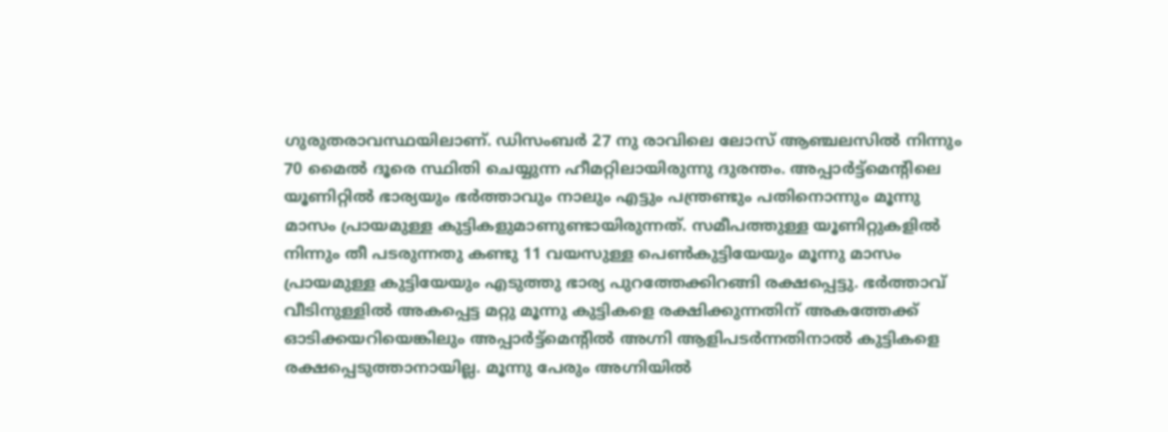ഗുരുതരാവസ്ഥയിലാണ്. ഡിസംബർ 27 നു രാവിലെ ലോസ് ആഞ്ചലസിൽ നിന്നും 70 മൈൽ ദൂരെ സ്ഥിതി ചെയ്യുന്ന ഹീമറ്റിലായിരുന്നു ദുരന്തം. അപ്പാർട്ട്മെന്‍റിലെ യൂണിറ്റിൽ ഭാര്യയും ഭർത്താവും നാലും എട്ടും പന്ത്രണ്ടും പതിനൊന്നും മൂന്നു മാസം പ്രായമുള്ള കുട്ടികളുമാണുണ്ടായിരുന്നത്. സമീപത്തുള്ള യൂണിറ്റുകളിൽ നിന്നും തീ പടരുന്നതു കണ്ടു 11 വയസുള്ള പെൺകുട്ടിയേയും മൂന്നു മാസം പ്രായമുള്ള കുട്ടിയേയും എടുത്തു ഭാര്യ പുറത്തേക്കിറങ്ങി രക്ഷപ്പെട്ടു. ഭർത്താവ് വീടിനുള്ളിൽ അകപ്പെട്ട മറ്റു മൂന്നു കുട്ടികളെ രക്ഷിക്കുന്നതിന് അകത്തേക്ക് ഓടിക്കയറിയെങ്കിലും അപ്പാർട്ട്മെന്‍റിൽ അഗ്നി ആളിപടർന്നതിനാൽ കുട്ടികളെ രക്ഷപ്പെടുത്താനായില്ല. മൂന്നു പേരും അഗ്നിയിൽ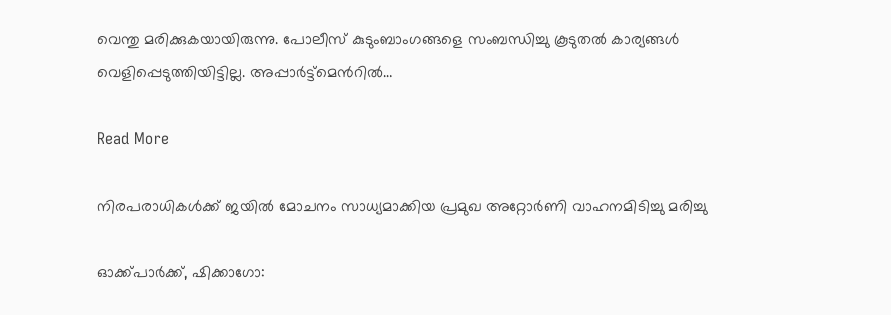വെന്തു മരിക്കുകയായിരുന്നു. പോലീസ് കുടുംബാംഗങ്ങളെ സംബന്ധിച്ചു കൂടുതൽ കാര്യങ്ങൾ വെളിപ്പെടുത്തിയിട്ടില്ല. അപ്പാർട്ട്മെന്‍റിൽ…

Read More

നിരപരാധികൾക്ക് ജയിൽ മോചനം സാധ്യമാക്കിയ പ്രമുഖ അറ്റോർണി വാഹനമിടിച്ചു മരിച്ചു

ഓക്ക്പാർക്ക്, ഷിക്കാഗോ: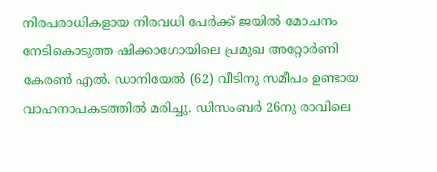നിരപരാധികളായ നിരവധി പേർക്ക് ജയിൽ മോചനം നേടികൊടുത്ത ഷിക്കാഗോയിലെ പ്രമുഖ അറ്റോർണി കേരൺ എൽ. ഡാനിയേൽ (62) വീടിനു സമീപം ഉണ്ടായ വാഹനാപകടത്തിൽ മരിച്ചു. ഡിസംബർ 26നു രാവിലെ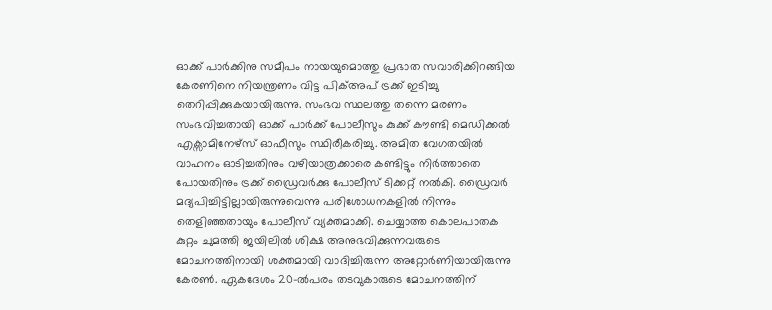ഓക്ക് പാർക്കിനു സമീപം നായയുമൊത്തു പ്രഭാത സവാരിക്കിറങ്ങിയ കേരണിനെ നിയന്ത്രണം വിട്ട പിക്അപ് ട്രക്ക് ഇടിച്ചു തെറിപ്പിക്കുകയായിരുന്നു. സംഭവ സ്ഥലത്തു തന്നെ മരണം സംഭവിച്ചതായി ഓക്ക് പാർക്ക് പോലീസും കുക്ക് കൗണ്ടി മെഡിക്കൽ എക്സാമിനേഴ്സ് ഓഫീസും സ്ഥിരീകരിച്ചു. അമിത വേഗതയിൽ വാഹനം ഓടിച്ചതിനും വഴിയാത്രക്കാരെ കണ്ടിട്ടും നിർത്താതെ പോയതിനും ട്രക്ക് ഡ്രൈവർക്കു പോലീസ് ടിക്കറ്റ് നൽകി. ഡ്രൈവർ മദ്യപിച്ചിട്ടില്ലായിരുന്നുവെന്നു പരിശോധനകളിൽ നിന്നും തെളിഞ്ഞതായും പോലീസ് വ്യക്തമാക്കി. ചെയ്യാത്ത കൊലപാതക കുറ്റം ചുമത്തി ജയിലിൽ ശിക്ഷ അനുഭവിക്കുന്നവരുടെ മോചനത്തിനായി ശക്തമായി വാദിച്ചിരുന്ന അറ്റോർണിയായിരുന്നു കേരൺ. ഏകദേശം 20–ൽപരം തടവുകാരുടെ മോചനത്തിന്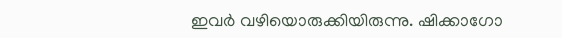ഇവർ വഴിയൊരുക്കിയിരുന്നു. ഷിക്കാഗോ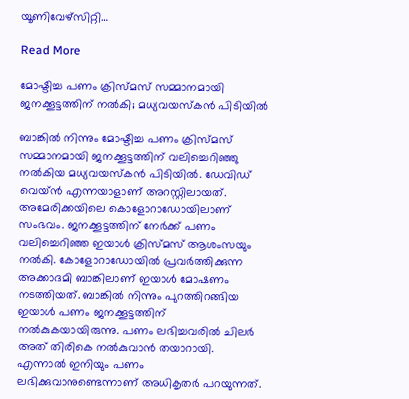യൂണിവേഴ്സിറ്റി…

Read More

മോഷ്ടിച്ച പണം ക്രിസ്മസ് സമ്മാനമായി ജനക്കൂട്ടത്തിന് നൽകി; മധ്യവയസ്കൻ പിടിയിൽ

ബാങ്കിൽ നിന്നും മോഷ്ടിച്ച പണം ക്രിസ്മസ് സമ്മാനമായി ജനക്കൂട്ടത്തിന് വലിച്ചെറിഞ്ഞു നൽകിയ മധ്യവയസ്കൻ പിടിയിൽ. ഡേവിഡ് വെയ്ൻ എന്നയാളാണ് അറസ്റ്റിലായത്. അമേരിക്കയിലെ കൊളോറാഡോയിലാണ് സംഭവം. ജനക്കൂട്ടത്തിന് നേർക്ക് പണം വലിച്ചെറിഞ്ഞ ഇയാൾ ക്രിസ്മസ് ആശംസയും നൽകി. കോളോറാഡോയിൽ പ്രവർത്തിക്കുന്ന അക്കാദമി ബാങ്കിലാണ് ഇയാൾ മോഷണം നടത്തിയത്. ബാങ്കിൽ നിന്നും പുറത്തിറങ്ങിയ ഇയാൾ പണം ജനക്കൂട്ടത്തിന് നൽകുകയായിരുന്നു. പണം ലഭിച്ചവരിൽ ചിലർ അത് തിരികെ നൽകുവാൻ തയാറായി. എന്നാൽ ഇനിയും പണം ലഭിക്കുവാനുണ്ടെന്നാണ് അധികൃതർ പറയുന്നത്.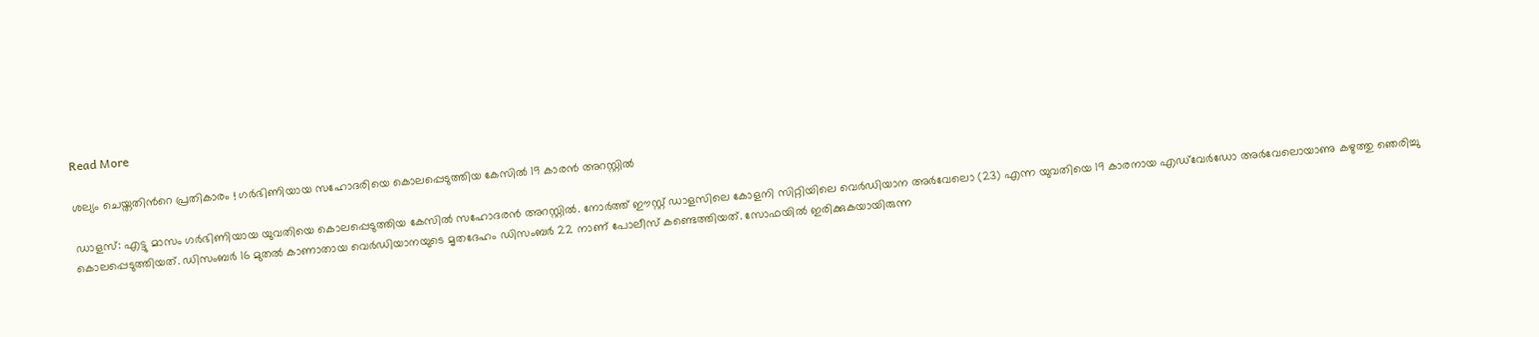Read More

ശല്യം ചെയ്തതിന്‍റെ പ്രതികാരം ! ഗർഭിണിയായ സഹോദരിയെ കൊലപ്പെടുത്തിയ കേസിൽ 19 കാരൻ അറസ്റ്റിൽ

ഡാളസ്: എട്ടു മാസം ഗർഭിണിയായ യുവതിയെ കൊലപ്പെടുത്തിയ കേസിൽ സഹോദരൻ അറസ്റ്റിൽ. നോർത്ത് ഈസ്റ്റ് ഡാളസിലെ കോളനി സിറ്റിയിലെ വെർഡിയാന അര്‍വേലൊ (23) എന്ന യുവതിയെ 19 കാരനായ എഡ്‌വേർഡോ അർവേലൊയാണു കഴുത്തു ഞെരിച്ചു കൊലപ്പെടുത്തിയത്. ഡിസംബർ 16 മുതൽ കാണാതായ വെർഡിയാനയുടെ മൃതദേഹം ഡിസംബർ 22 നാണ് പോലീസ് കണ്ടെത്തിയത്. സോഫയിൽ ഇരിക്കുകയായിരുന്ന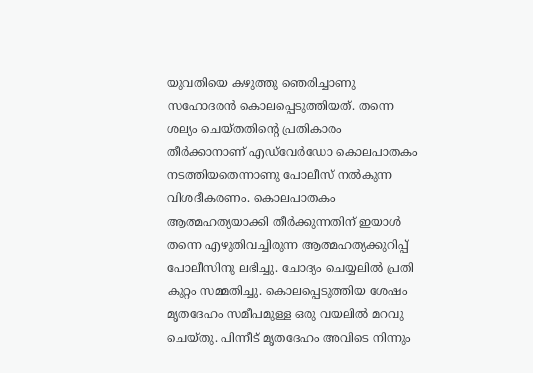യുവതിയെ കഴുത്തു ‍ഞെരിച്ചാണു സഹോദരൻ കൊലപ്പെടുത്തിയത്. തന്നെ ശല്യം ചെയ്തതിന്‍റെ പ്രതികാരം തീര്‍ക്കാനാണ് എഡ്‌വേർഡോ കൊലപാതകം നടത്തിയതെന്നാണു പോലീസ് നൽകുന്ന വിശദീകരണം. കൊലപാതകം ആത്മഹത്യയാക്കി തീർക്കുന്നതിന് ഇയാൾ തന്നെ എഴുതിവച്ചിരുന്ന ആത്മഹത്യക്കുറിപ്പ് പോലീസിനു ലഭിച്ചു. ചോദ്യം ചെയ്യലിൽ പ്രതി കുറ്റം സമ്മതിച്ചു. കൊലപ്പെടുത്തിയ ശേഷം മൃതദേഹം സമീപമുള്ള ഒരു വയലിൽ മറവു ചെയ്തു. പിന്നീട് മൃതദേഹം അവിടെ നിന്നും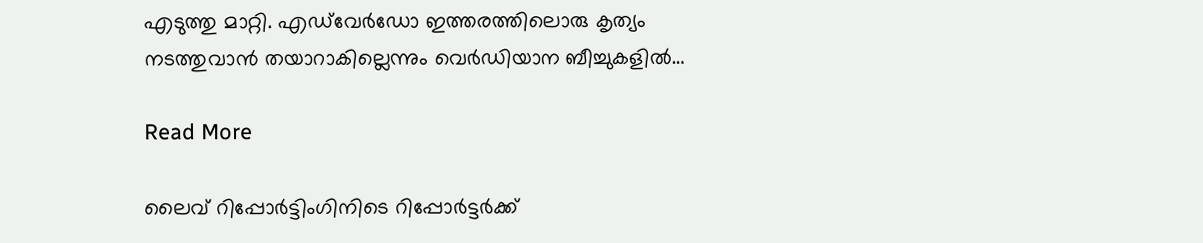എടുത്തു മാറ്റി. എഡ്‌വേർഡോ ഇത്തരത്തിലൊരു കൃത്യം നടത്തുവാൻ തയാറാകില്ലെന്നും വെർഡിയാന ബീച്ചുകളിൽ…

Read More

ലൈവ് റിപ്പോർട്ടിംഗിനിടെ റിപ്പോർട്ടർക്ക്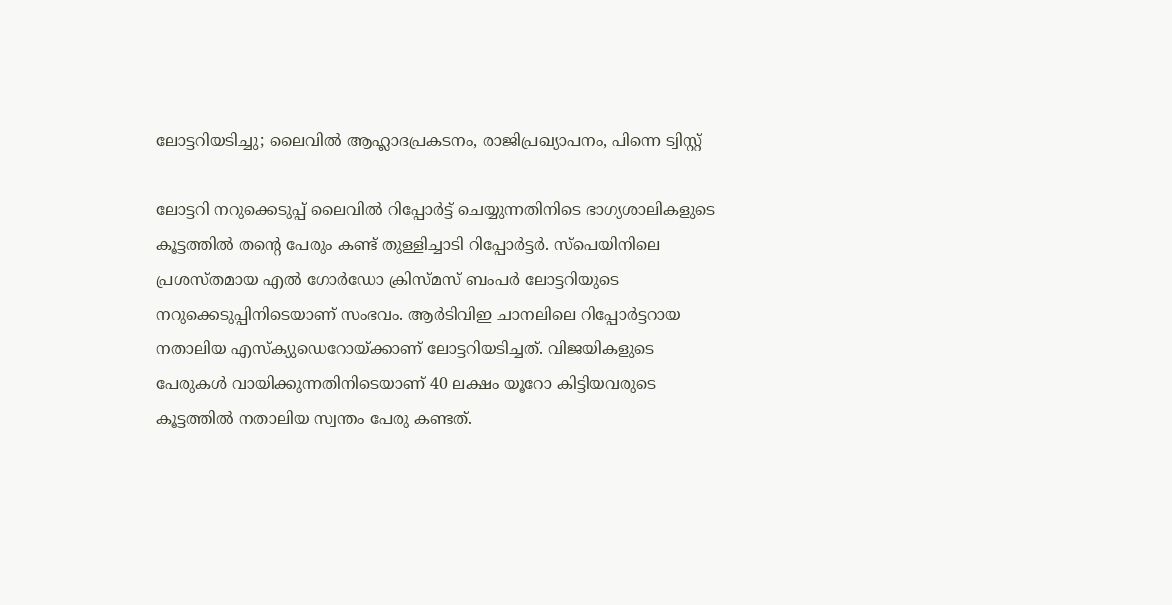ലോട്ടറിയടിച്ചു; ലൈവിൽ ആഹ്ലാദപ്രകടനം, രാജിപ്രഖ്യാപനം, പിന്നെ ട്വിസ്റ്റ്

ലോട്ടറി നറുക്കെടുപ്പ് ലൈവിൽ റിപ്പോർട്ട് ചെയ്യുന്നതിനിടെ ഭാഗ്യശാലികളുടെ കൂട്ടത്തിൽ തന്‍റെ പേരും കണ്ട് തുള്ളിച്ചാടി റിപ്പോർട്ടർ. സ്പെയിനിലെ പ്രശസ്തമായ എല്‍ ഗോര്‍ഡോ ക്രിസ്മസ് ബംപർ ലോട്ടറിയുടെ നറുക്കെടുപ്പിനിടെയാണ് സംഭവം. ആര്‍ടിവിഇ ചാനലിലെ റിപ്പോർട്ടറായ നതാലിയ എസ്ക്യുഡെറോയ്ക്കാണ് ലോട്ടറിയടിച്ചത്. വിജയികളുടെ പേരുകൾ വായിക്കുന്നതിനിടെയാണ് 40 ലക്ഷം യൂറോ കിട്ടിയവരുടെ കൂട്ടത്തില്‍ നതാലിയ സ്വന്തം പേരു കണ്ടത്.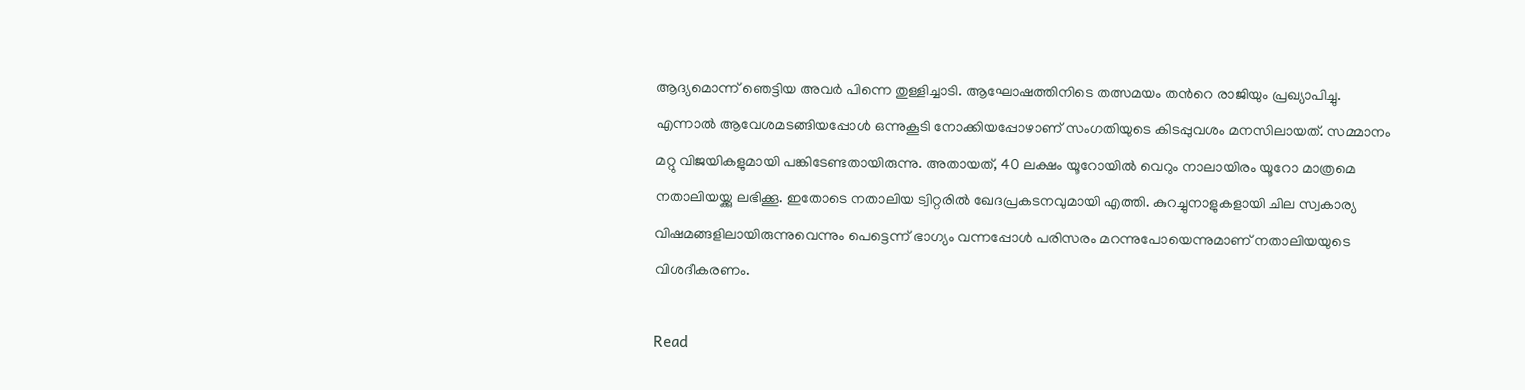ആദ്യമൊന്ന് ഞെട്ടിയ അവർ പിന്നെ തുള്ളിച്ചാടി. ആഘോഷത്തിനിടെ തത്സമയം തന്‍റെ രാജിയും പ്രഖ്യാപിച്ചു. എന്നാൽ ആവേശമടങ്ങിയപ്പോൾ ഒന്നുകൂടി നോക്കിയപ്പോഴാണ് സംഗതിയുടെ കിടപ്പുവശം മനസിലായത്. സമ്മാനം മറ്റു വിജയികളുമായി പങ്കിടേണ്ടതായിരുന്നു. അതായത്, 40 ലക്ഷം യൂറോയിൽ വെറും നാലായിരം യൂറോ മാത്രമെ നതാലിയയ്ക്കു ലഭിക്കൂ. ഇതോടെ നതാലിയ ട്വിറ്റരിൽ ഖേദപ്രകടനവുമായി എത്തി. കുറച്ചുനാളുകളായി ചില സ്വകാര്യ വിഷമങ്ങളിലായിരുന്നുവെന്നും പെട്ടെന്ന് ഭാഗ്യം വന്നപ്പോൾ പരിസരം മറന്നുപോയെന്നുമാണ് നതാലിയയുടെ വിശദീകരണം.

Read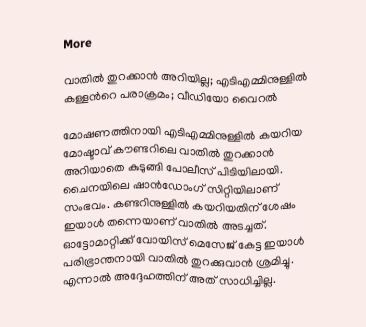More

വാതിൽ തുറക്കാൻ അറിയില്ല; എടിഎമ്മിനുള്ളിൽ കള്ളന്‍റെ പരാക്രമം; വീഡിയോ വൈറല്‍

മോഷണത്തിനായി എടിഎമ്മിനുള്ളിൽ കയറിയ മോഷ്ടാവ് കൗണ്ടറിലെ വാതിൽ തുറക്കാൻ അറിയാതെ കുടുങ്ങി പോലീസ് പിടിയിലായി. ചൈനയിലെ ഷാൻഡോംഗ് സിറ്റിയിലാണ് സംഭവം. കണ്ടറിനുള്ളിൽ കയറിയതിന് ശേഷം ഇയാൾ തന്നെയാണ് വാതിൽ അടച്ചത്. ഓട്ടോമാറ്റിക്ക് വോയിസ് മെസേജ് കേട്ട ഇയാൾ പരിഭ്രാന്തനായി വാതിൽ തുറക്കുവാൻ ശ്രമിച്ചു. എന്നാൽ അദ്ദേഹത്തിന് അത് സാധിച്ചില്ല.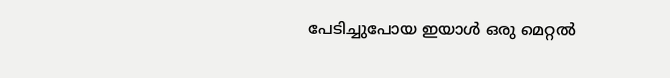പേടിച്ചുപോയ ഇയാൾ ഒരു മെറ്റൽ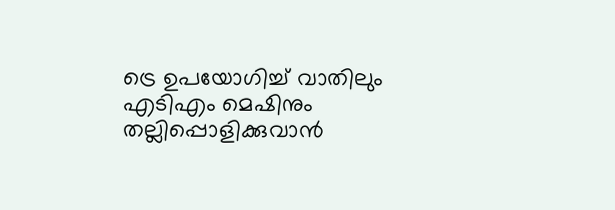ട്രെ ഉപയോഗിച്ച് വാതിലും എടിഎം മെഷിനും തല്ലിപ്പൊളിക്കുവാൻ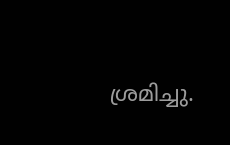ശ്രമിച്ചു.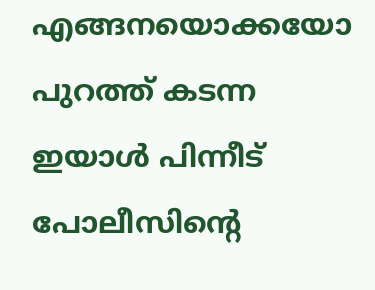എങ്ങനയൊക്കയോ പുറത്ത് കടന്ന ഇയാൾ പിന്നീട് പോലീസിന്‍റെ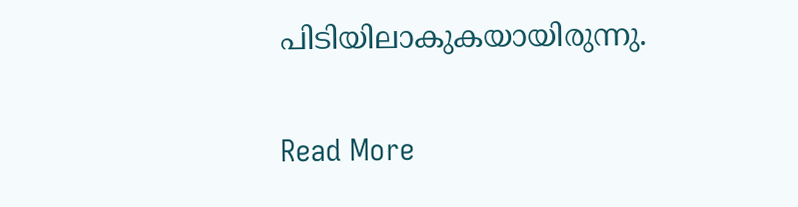പിടിയിലാകുകയായിരുന്നു.

Read More